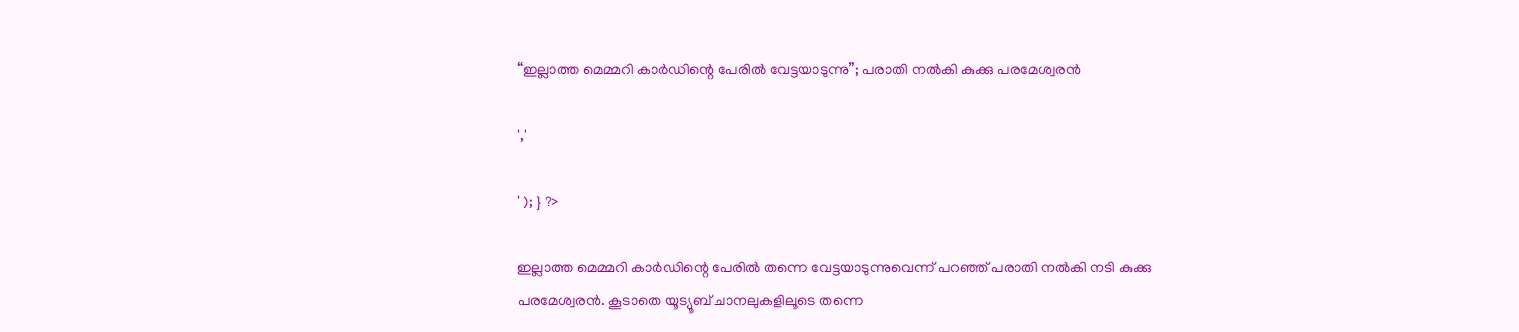“ഇല്ലാത്ത മെമ്മറി കാര്‍ഡിന്റെ പേരില്‍ വേട്ടയാടുന്നു”; പരാതി നൽകി കുക്കു പരമേശ്വരൻ

','

' ); } ?>

ഇല്ലാത്ത മെമ്മറി കാര്‍ഡിന്റെ പേരില്‍ തന്നെ വേട്ടയാടുന്നുവെന്ന് പറഞ്ഞ് പരാതി നൽകി നടി കുക്കു പരമേശ്വരന്‍. കൂടാതെ യൂട്യൂബ് ചാനലുകളിലൂടെ തന്നെ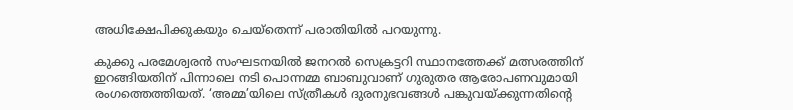അധിക്ഷേപിക്കുകയും ചെയ്‌തെന്ന് പരാതിയിൽ പറയുന്നു.

കുക്കു പരമേശ്വരന്‍ സംഘടനയില്‍ ജനറല്‍ സെക്രട്ടറി സ്ഥാനത്തേക്ക് മത്സരത്തിന് ഇറങ്ങിയതിന് പിന്നാലെ നടി പൊന്നമ്മ ബാബുവാണ് ഗുരുതര ആരോപണവുമായി രംഗത്തെത്തിയത്. ‘അമ്മ’യിലെ സ്ത്രീകള്‍ ദുരനുഭവങ്ങള്‍ പങ്കുവയ്ക്കുന്നതിന്റെ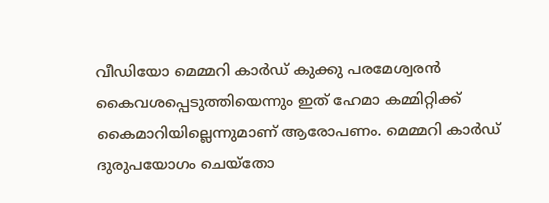വീഡിയോ മെമ്മറി കാര്‍ഡ് കുക്കു പരമേശ്വരന്‍ കൈവശപ്പെടുത്തിയെന്നും ഇത് ഹേമാ കമ്മിറ്റിക്ക് കൈമാറിയില്ലെന്നുമാണ് ആരോപണം. മെമ്മറി കാര്‍ഡ് ദുരുപയോഗം ചെയ്തോ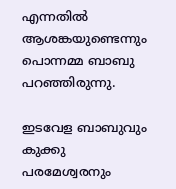എന്നതില്‍ ആശങ്കയുണ്ടെന്നും പൊന്നമ്മ ബാബു പറഞ്ഞിരുന്നു.

ഇടവേള ബാബുവും കുക്കു പരമേശ്വരനും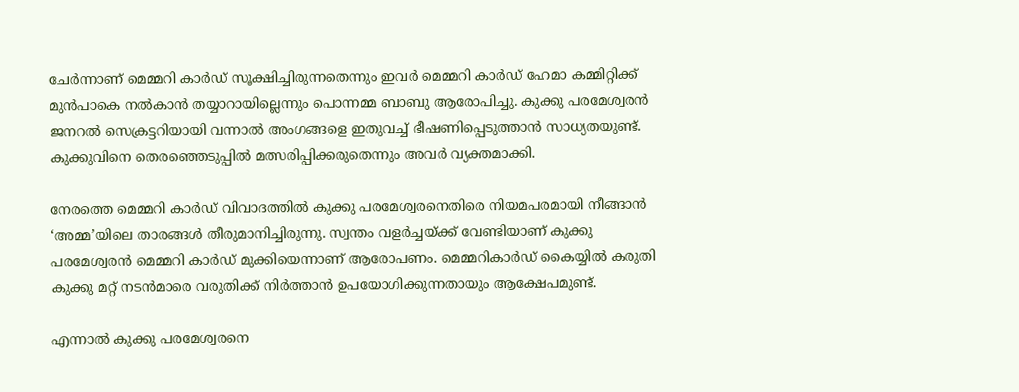ചേര്‍ന്നാണ് മെമ്മറി കാര്‍ഡ് സൂക്ഷിച്ചിരുന്നതെന്നും ഇവര്‍ മെമ്മറി കാര്‍ഡ് ഹേമാ കമ്മിറ്റിക്ക് മുന്‍പാകെ നല്‍കാന്‍ തയ്യാറായില്ലെന്നും പൊന്നമ്മ ബാബു ആരോപിച്ചു. കുക്കു പരമേശ്വരന്‍ ജനറല്‍ സെക്രട്ടറിയായി വന്നാല്‍ അംഗങ്ങളെ ഇതുവച്ച് ഭീഷണിപ്പെടുത്താന്‍ സാധ്യതയുണ്ട്. കുക്കുവിനെ തെരഞ്ഞെടുപ്പില്‍ മത്സരിപ്പിക്കരുതെന്നും അവര്‍ വ്യക്തമാക്കി.

നേരത്തെ മെമ്മറി കാര്‍ഡ് വിവാദത്തില്‍ കുക്കു പരമേശ്വരനെതിരെ നിയമപരമായി നീങ്ങാന്‍ ‘അമ്മ’യിലെ താരങ്ങള്‍ തീരുമാനിച്ചിരുന്നു. സ്വന്തം വളര്‍ച്ചയ്ക്ക് വേണ്ടിയാണ് കുക്കു പരമേശ്വരന്‍ മെമ്മറി കാര്‍ഡ് മുക്കിയെന്നാണ് ആരോപണം. മെമ്മറികാര്‍ഡ് കൈയ്യില്‍ കരുതി കുക്കു മറ്റ് നടന്‍മാരെ വരുതിക്ക് നിര്‍ത്താന്‍ ഉപയോഗിക്കുന്നതായും ആക്ഷേപമുണ്ട്.

എന്നാൽ കുക്കു പരമേശ്വരനെ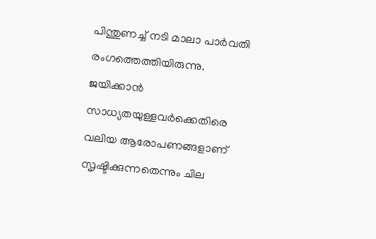പിന്തുണച്ച് നടി മാലാ പാർവതി രംഗത്തെത്തിയിരുന്നു. ജയിക്കാൻ സാധ്യതയുള്ളവർക്കെതിരെ വലിയ ആരോപണങ്ങളാണ് സൃഷ്ടിക്കുന്നതെന്നും ചില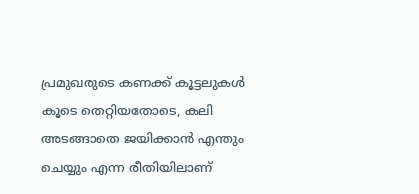പ്രമുഖരുടെ കണക്ക് കൂട്ടലുകൾ കൂടെ തെറ്റിയതോടെ, കലി അടങ്ങാതെ ജയിക്കാൻ എന്തും ചെയ്യും എന്ന രീതിയിലാണ്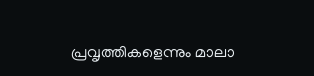പ്രവൃത്തികളെന്നും മാലാ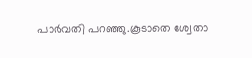പാർവതി പറഞ്ഞു.കൂടാതെ ശ്വേതാ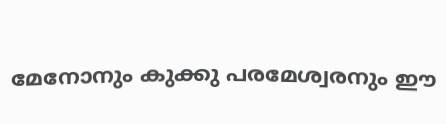മേനോനും കുക്കു പരമേശ്വരനും ഈ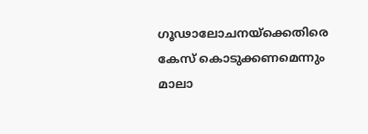ഗൂഢാലോചനയ്ക്കെതിരെ കേസ് കൊടുക്കണമെന്നും മാലാ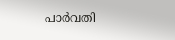പാർവതി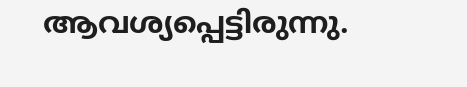ആവശ്യപ്പെട്ടിരുന്നു.